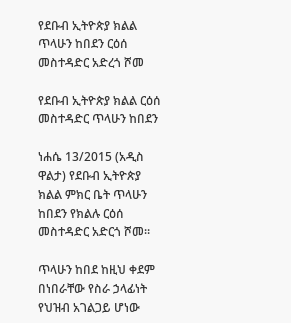የደቡብ ኢትዮጵያ ክልል ጥላሁን ከበደን ርዕሰ መስተዳድር አድረጎ ሾመ

የደቡብ ኢትዮጵያ ክልል ርዕሰ መስተዳድር ጥላሁን ከበደን

ነሐሴ 13/2015 (አዲስ ዋልታ) የደቡብ ኢትዮጵያ ክልል ምክር ቤት ጥላሁን ከበደን የክልሉ ርዕሰ መስተዳድር አድርጎ ሾመ።

ጥላሁን ከበደ ከዚህ ቀደም በነበራቸው የስራ ኃላፊነት የህዝብ አገልጋይ ሆነው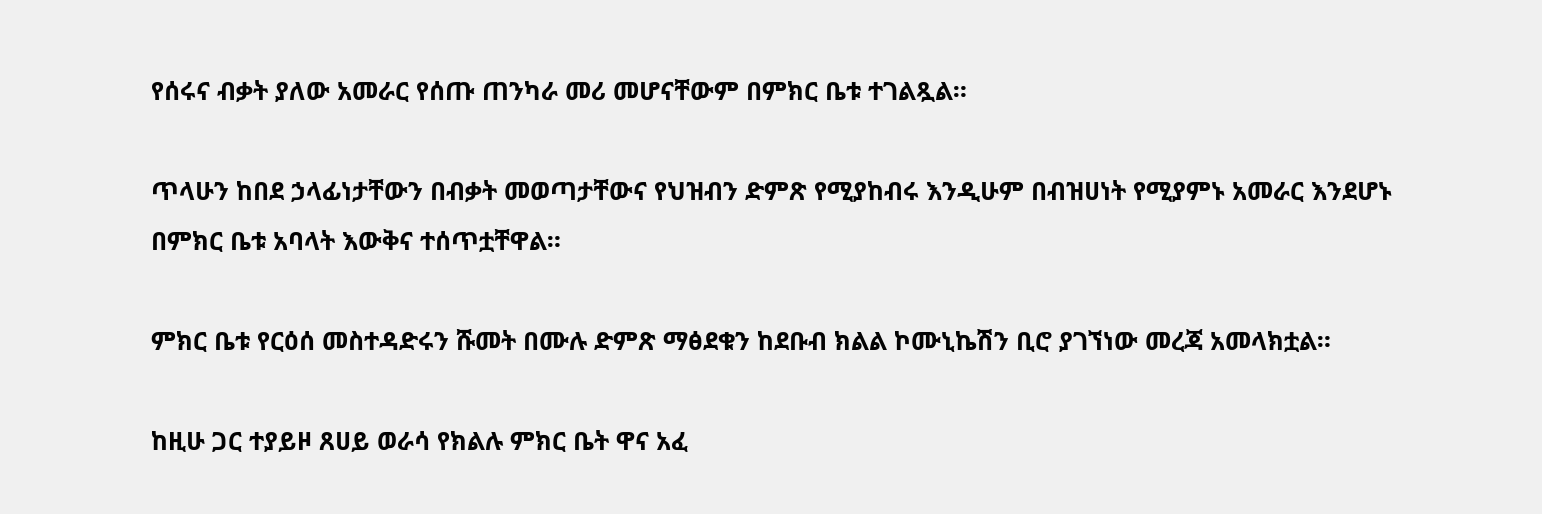የሰሩና ብቃት ያለው አመራር የሰጡ ጠንካራ መሪ መሆናቸውም በምክር ቤቱ ተገልጿል።

ጥላሁን ከበደ ኃላፊነታቸውን በብቃት መወጣታቸውና የህዝብን ድምጽ የሚያከብሩ እንዲሁም በብዝሀነት የሚያምኑ አመራር እንደሆኑ በምክር ቤቱ አባላት እውቅና ተሰጥቷቸዋል።

ምክር ቤቱ የርዕሰ መስተዳድሩን ሹመት በሙሉ ድምጽ ማፅደቁን ከደቡብ ክልል ኮሙኒኬሽን ቢሮ ያገኘነው መረጃ አመላክቷል።

ከዚሁ ጋር ተያይዞ ጸሀይ ወራሳ የክልሉ ምክር ቤት ዋና አፈ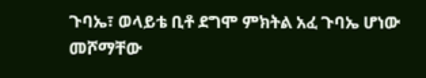ጉባኤ፣ ወላይቴ ቢቶ ደግሞ ምክትል አፈ ጉባኤ ሆነው መሾማቸው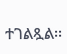ተገልጿል፡፡